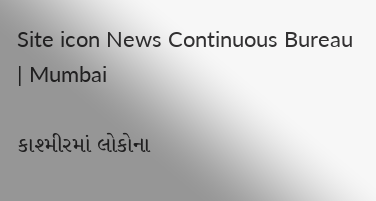Site icon News Continuous Bureau | Mumbai

કાશ્મીરમાં લોકોના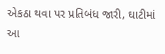એકઠા થવા પર પ્રતિબંધ જારી, ઘાટીમાં આ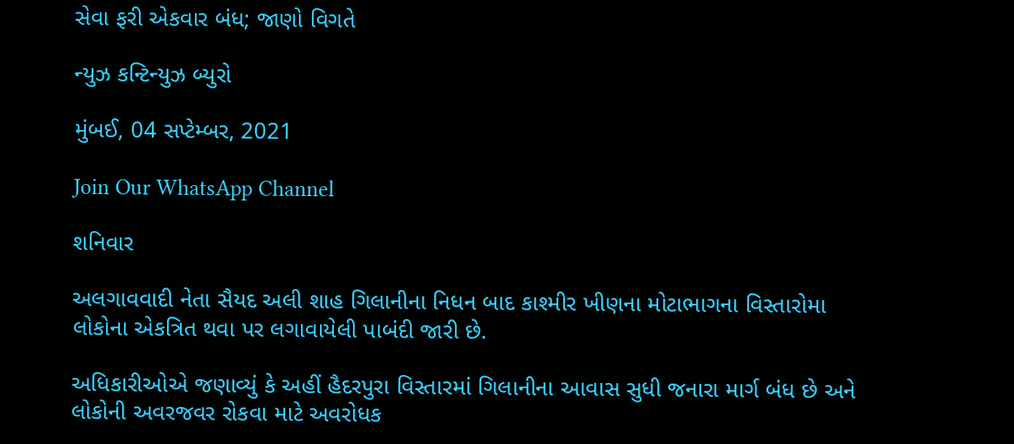સેવા ફરી એકવાર બંધ; જાણો વિગતે

ન્યુઝ કન્ટિન્યુઝ બ્યુરો

મુંબઈ, 04 સપ્ટેમ્બર, 2021

Join Our WhatsApp Channel

શનિવાર

અલગાવવાદી નેતા સૈયદ અલી શાહ ગિલાનીના નિધન બાદ કાશ્મીર ખીણના મોટાભાગના વિસ્તારોમા લોકોના એકત્રિત થવા પર લગાવાયેલી પાબંદી જારી છે.

અધિકારીઓએ જણાવ્યું કે અહીં હૈદરપુરા વિસ્તારમાં ગિલાનીના આવાસ સુધી જનારા માર્ગ બંધ છે અને લોકોની અવરજવર રોકવા માટે અવરોધક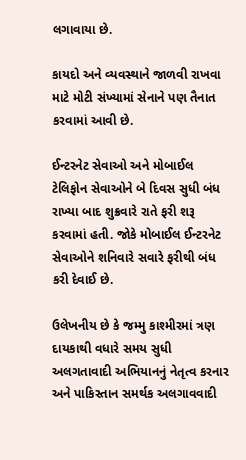લગાવાયા છે.

કાયદો અને વ્યવસ્થાને જાળવી રાખવા માટે મોટી સંખ્યામાં સેનાને પણ તૈનાત કરવામાં આવી છે.

ઈન્ટરનેટ સેવાઓ અને મોબાઈલ ટેલિફોન સેવાઓને બે દિવસ સુધી બંધ રાખ્યા બાદ શુક્રવારે રાતે ફરી શરૂ કરવામાં હતી. જોકે મોબાઈલ ઈન્ટરનેટ સેવાઓને શનિવારે સવારે ફરીથી બંધ કરી દેવાઈ છે.

ઉલેખનીય છે કે જમ્મુ કાશ્મીરમાં ત્રણ દાયકાથી વધારે સમય સુધી અલગતાવાદી અભિયાનનું નેતૃત્વ કરનાર અને પાકિસ્તાન સમર્થક અલગાવવાદી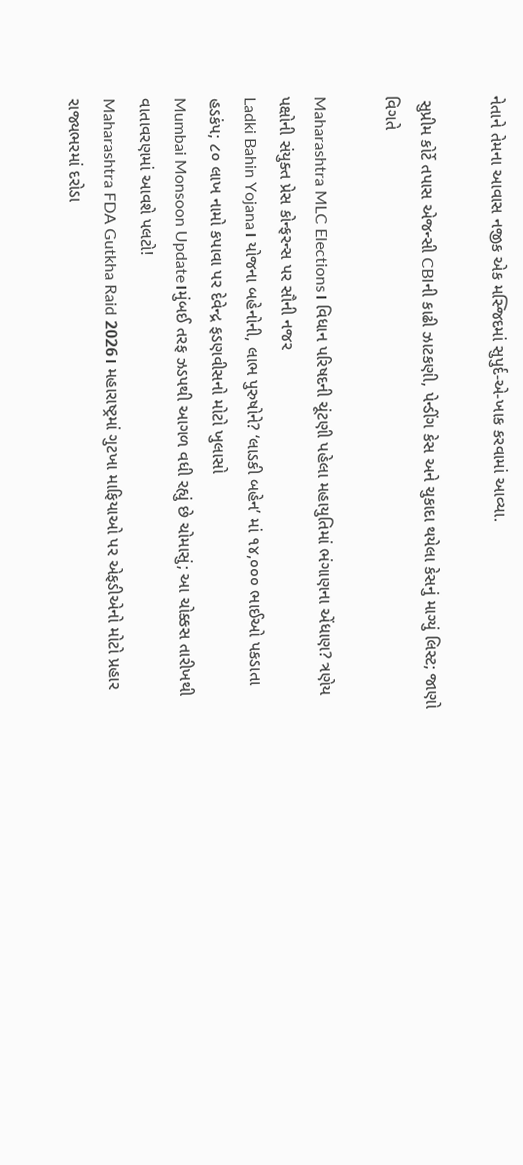નેતાને તેમના આવાસ નજીક એક મસ્જિદમાં સુપુર્દ-એ-ખાક કરવામાં આવ્યા.

 સુપ્રીમ કોર્ટે તપાસ એજન્સી CBIની કાઢી ઝાટકણી, પેન્ડીંગ કેસ અને ચુકાદા થયેલા કેસનું માગ્યું લિસ્ટ; જાણો વિગતે

Maharashtra MLC Elections। વિધાન પરિષદની ચૂંટણી પહેલા મહાયુતિમાં ભંગાણના એંધાણ? ત્રણેય પક્ષોની સંયુક્ત પ્રેસ કોન્ફરન્સ પર સૌની નજર
Ladki Bahin Yojana। યોજના બહેનોની, લાભ પુરુષોને? ‘લાડકી બહેન’ માં ૧૪,૦૦૦ ભાઈઓ પકડાતા હડકંપ; ૮૦ લાખ નામો કપાવા પર દેવેન્દ્ર ફડણવીસનો મોટો ખુલાસો
Mumbai Monsoon Update।મુંબઈ તરફ ઝડપથી આગળ વધી રહ્યું છે ચોમાસું; આ ચોક્કસ તારીખથી વાતાવરણમાં આવશે પલટો!
Maharashtra FDA Gutkha Raid 2026। મહારાષ્ટ્રમાં ગુટખા માફિયાઓ પર એફડીએનો મોટો પ્રહાર રાજ્યભરમાં દરોડા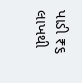પાડી ₹૬ લાખથી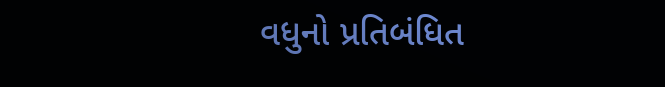વધુનો પ્રતિબંધિત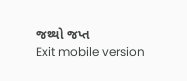જથ્થો જપ્ત
Exit mobile version